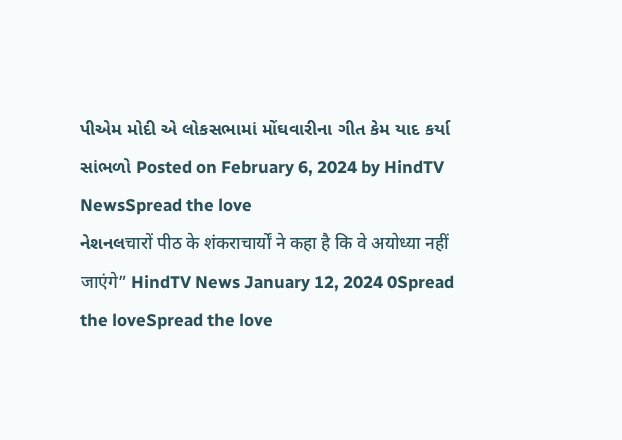પીએમ મોદી એ લોકસભામાં મોંઘવારીના ગીત કેમ યાદ કર્યા સાંભળો Posted on February 6, 2024 by HindTV NewsSpread the love
નેશનલचारों पीठ के शंकराचार्यों ने कहा है कि वे अयोध्या नहीं जाएंगे” HindTV News January 12, 2024 0Spread the loveSpread the love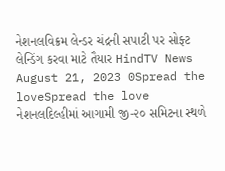નેશનલવિક્રમ લેન્ડર ચંદ્રની સપાટી પર સોફ્ટ લેન્ડિંગ કરવા માટે તૈયાર HindTV News August 21, 2023 0Spread the loveSpread the love
નેશનલદિલ્હીમાં આગામી જી-૨૦ સમિટના સ્થળે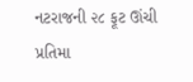નટરાજની ૨૮ ફૂટ ઊંચી પ્રતિમા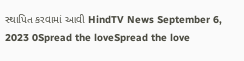સ્થાપિત કરવામાં આવી HindTV News September 6, 2023 0Spread the loveSpread the love